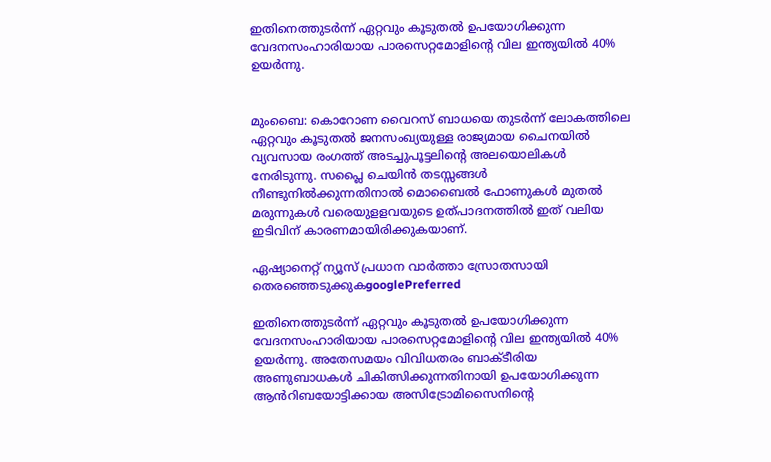ഇതിനെത്തുടര്‍ന്ന് ഏറ്റവും കൂടുതൽ ഉപയോഗിക്കുന്ന വേദനസംഹാരിയായ പാരസെറ്റമോളിന്റെ വില ഇന്ത്യയിൽ 40% ഉയർന്നു.


മുംബൈ: കൊറോണ വൈറസ് ബാധയെ തുടര്‍ന്ന് ലോകത്തിലെ ഏറ്റവും കൂടുതൽ ജനസംഖ്യയുള്ള രാജ്യമായ ചൈനയിൽ വ്യവസായ രംഗത്ത് അടച്ചുപൂട്ടലിന്റെ അലയൊലികൾ നേരിടുന്നു. സപ്ലൈ ചെയിൻ തടസ്സങ്ങൾ നീണ്ടുനിൽക്കുന്നതിനാൽ മൊബൈൽ ഫോണുകള്‍ മുതല്‍ മരുന്നുകള്‍ വരെയുളളവയുടെ ഉത്പാദനത്തില്‍ ഇത് വലിയ ഇടിവിന് കാരണമായിരിക്കുകയാണ്.

ഏഷ്യാനെറ്റ് ന്യൂസ് പ്രധാന വാർത്താ സ്രോതസായി തെരഞ്ഞെടുക്കുകgooglePreferred

ഇതിനെത്തുടര്‍ന്ന് ഏറ്റവും കൂടുതൽ ഉപയോഗിക്കുന്ന വേദനസംഹാരിയായ പാരസെറ്റമോളിന്റെ വില ഇന്ത്യയിൽ 40% ഉയർന്നു. അതേസമയം വിവിധതരം ബാക്ടീരിയ അണുബാധകൾ ചികിത്സിക്കുന്നതിനായി ഉപയോഗിക്കുന്ന ആൻറിബയോട്ടിക്കായ അസിട്രോമിസൈനിന്റെ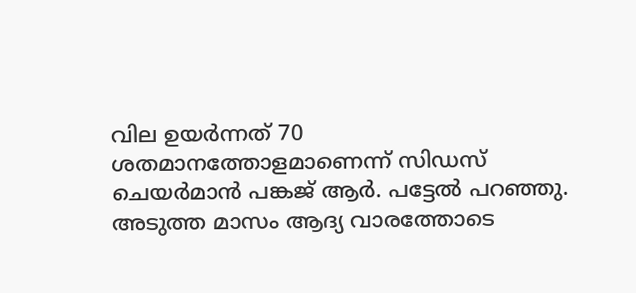വില ഉയര്‍ന്നത് 70 ശതമാനത്തോളമാണെന്ന് സിഡസ് ചെയർമാൻ പങ്കജ് ആർ. പട്ടേൽ പറഞ്ഞു. അടുത്ത മാസം ആദ്യ വാരത്തോടെ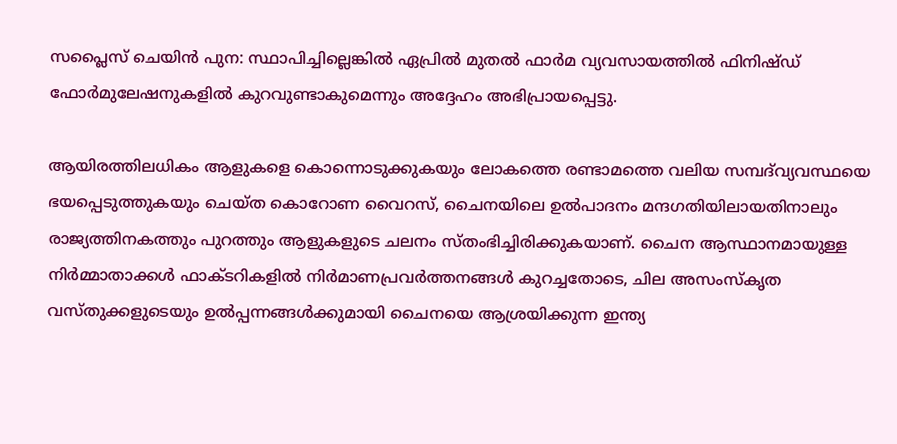സപ്ലൈസ് ചെയിന്‍ പുന: സ്ഥാപിച്ചില്ലെങ്കിൽ ഏപ്രിൽ മുതൽ ഫാർമ വ്യവസായത്തില്‍ ഫിനിഷ്ഡ് ഫോർമുലേഷനുകളിൽ കുറവുണ്ടാകുമെന്നും അദ്ദേഹം അഭിപ്രായപ്പെട്ടു.

ആയിരത്തിലധികം ആളുകളെ കൊന്നൊടുക്കുകയും ലോകത്തെ രണ്ടാമത്തെ വലിയ സമ്പദ്‌വ്യവസ്ഥയെ ഭയപ്പെടുത്തുകയും ചെയ്ത കൊറോണ വൈറസ്, ചൈനയിലെ ഉൽ‌പാദനം മന്ദഗതിയിലായതിനാലും രാജ്യത്തിനകത്തും പുറത്തും ആളുകളുടെ ചലനം സ്തംഭിച്ചിരിക്കുകയാണ്. ചൈന ആസ്ഥാനമായുള്ള നിർമ്മാതാക്കൾ ഫാക്ടറികളില്‍ നിര്‍മാണപ്രവര്‍ത്തനങ്ങള്‍ കുറച്ചതോടെ, ചില അസംസ്കൃത വസ്തുക്കളുടെയും ഉല്‍പ്പന്നങ്ങള്‍ക്കുമായി ചൈനയെ ആശ്രയിക്കുന്ന ഇന്ത്യ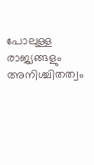പോലുള്ള രാജ്യങ്ങളും അനിശ്ചിതത്വം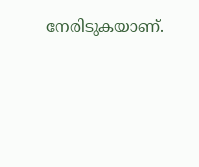നേരിടുകയാണ്.